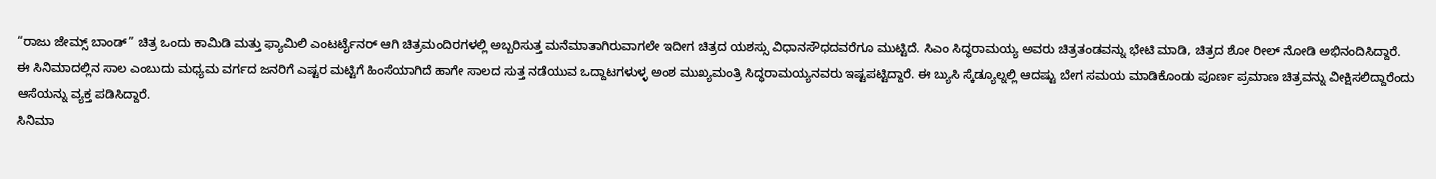“ರಾಜು ಜೇಮ್ಸ್ ಬಾಂಡ್” ಚಿತ್ರ ಒಂದು ಕಾಮಿಡಿ ಮತ್ತು ಫ್ಯಾಮಿಲಿ ಎಂಟರ್ಟೈನರ್ ಆಗಿ ಚಿತ್ರಮಂದಿರಗಳಲ್ಲಿ ಅಬ್ಬರಿಸುತ್ತ ಮನೆಮಾತಾಗಿರುವಾಗಲೇ ಇದೀಗ ಚಿತ್ರದ ಯಶಸ್ಸು ವಿಧಾನಸೌಧದವರೆಗೂ ಮುಟ್ಟಿದೆ. ಸಿಎಂ ಸಿದ್ಧರಾಮಯ್ಯ ಅವರು ಚಿತ್ರತಂಡವನ್ನು ಭೇಟಿ ಮಾಡಿ, ಚಿತ್ರದ ಶೋ ರೀಲ್ ನೋಡಿ ಅಭಿನಂದಿಸಿದ್ದಾರೆ.
ಈ ಸಿನಿಮಾದಲ್ಲಿನ ಸಾಲ ಎಂಬುದು ಮಧ್ಯಮ ವರ್ಗದ ಜನರಿಗೆ ಎಷ್ಟರ ಮಟ್ಟಿಗೆ ಹಿಂಸೆಯಾಗಿದೆ ಹಾಗೇ ಸಾಲದ ಸುತ್ತ ನಡೆಯುವ ಒದ್ದಾಟಗಳುಳ್ಳ ಅಂಶ ಮುಖ್ಯಮಂತ್ರಿ ಸಿದ್ಧರಾಮಯ್ಯನವರು ಇಷ್ಟಪಟ್ಟಿದ್ದಾರೆ. ಈ ಬ್ಯುಸಿ ಸ್ಕೆಡ್ಯೂಲ್ನಲ್ಲಿ ಆದಷ್ಟು ಬೇಗ ಸಮಯ ಮಾಡಿಕೊಂಡು ಪೂರ್ಣ ಪ್ರಮಾಣ ಚಿತ್ರವನ್ನು ವೀಕ್ಷಿಸಲಿದ್ದಾರೆಂದು ಆಸೆಯನ್ನು ವ್ಯಕ್ತ ಪಡಿಸಿದ್ದಾರೆ.
ಸಿನಿಮಾ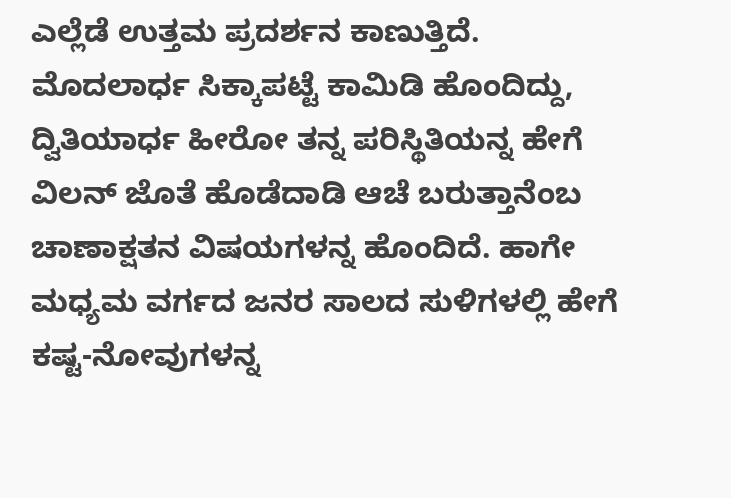ಎಲ್ಲೆಡೆ ಉತ್ತಮ ಪ್ರದರ್ಶನ ಕಾಣುತ್ತಿದೆ. ಮೊದಲಾರ್ಧ ಸಿಕ್ಕಾಪಟ್ಟೆ ಕಾಮಿಡಿ ಹೊಂದಿದ್ದು, ದ್ವಿತಿಯಾರ್ಧ ಹೀರೋ ತನ್ನ ಪರಿಸ್ಥಿತಿಯನ್ನ ಹೇಗೆ ವಿಲನ್ ಜೊತೆ ಹೊಡೆದಾಡಿ ಆಚೆ ಬರುತ್ತಾನೆಂಬ ಚಾಣಾಕ್ಷತನ ವಿಷಯಗಳನ್ನ ಹೊಂದಿದೆ. ಹಾಗೇ ಮಧ್ಯಮ ವರ್ಗದ ಜನರ ಸಾಲದ ಸುಳಿಗಳಲ್ಲಿ ಹೇಗೆ ಕಷ್ಟ-ನೋವುಗಳನ್ನ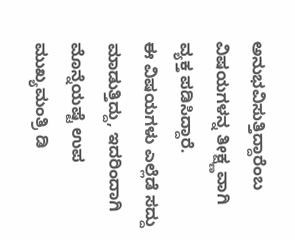ಅನುಭವಿಸುತ್ತಿದ್ದಾರೆಂಬ ವಿಷಯಗಳನ್ನ ತೀಕ್ಷ್ಣವಾಗಿ ವ್ಯಕ್ತ ಪಡಿಸಿದ್ದಾರೆ.
ಈ ವಿಷಯಗಳು ಎಲ್ಲೆಡೆ ಸದ್ದು ಮಾಡುತ್ತಿದ್ದು, ಇದರಿಂದಾಗಿ ಮೊನ್ನೆಯಷ್ಟೆ ಉಪ ಮುಖ್ಯಮಂತ್ರಿ ಡಿ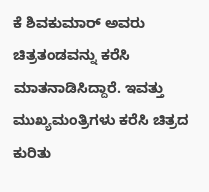ಕೆ ಶಿವಕುಮಾರ್ ಅವರು ಚಿತ್ರತಂಡವನ್ನು ಕರೆಸಿ ಮಾತನಾಡಿಸಿದ್ದಾರೆ. ಇವತ್ತು ಮುಖ್ಯಮಂತ್ರಿಗಳು ಕರೆಸಿ ಚಿತ್ರದ ಕುರಿತು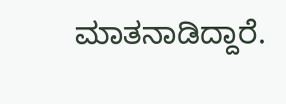ಮಾತನಾಡಿದ್ದಾರೆ.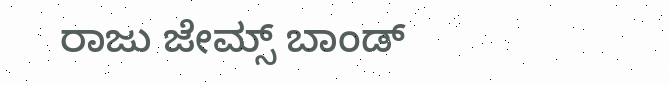ರಾಜು ಜೇಮ್ಸ್ ಬಾಂಡ್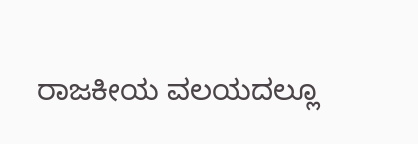ರಾಜಕೀಯ ವಲಯದಲ್ಲೂ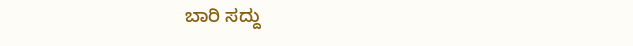ಬಾರಿ ಸದ್ದು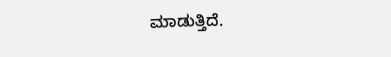ಮಾಡುತ್ತಿದೆ.